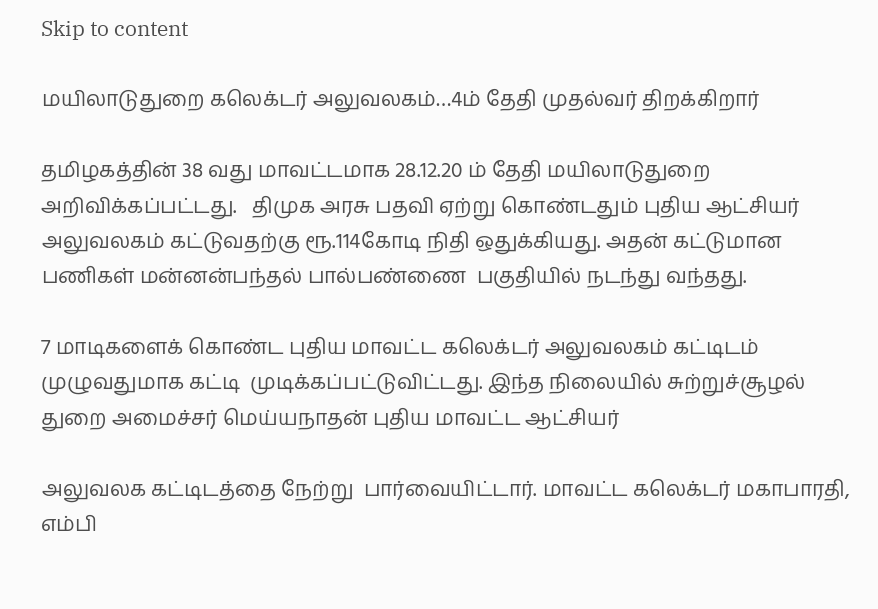Skip to content

மயிலாடுதுறை கலெக்டர் அலுவலகம்…4ம் தேதி முதல்வர் திறக்கிறார்

தமிழகத்தின் 38 வது மாவட்டமாக 28.12.20 ம் தேதி மயிலாடுதுறை அறிவிக்கப்பட்டது.   திமுக அரசு பதவி ஏற்று கொண்டதும் புதிய ஆட்சியர் அலுவலகம் கட்டுவதற்கு ரூ.114கோடி நிதி ஒதுக்கியது. அதன் கட்டுமான பணிகள் மன்னன்பந்தல் பால்பண்ணை  பகுதியில் நடந்து வந்தது.

7 மாடிகளைக் கொண்ட புதிய மாவட்ட கலெக்டர் அலுவலகம் கட்டிடம் முழுவதுமாக கட்டி  முடிக்கப்பட்டுவிட்டது. இந்த நிலையில் சுற்றுச்சூழல் துறை அமைச்சர் மெய்யநாதன் புதிய மாவட்ட ஆட்சியர்

அலுவலக கட்டிடத்தை நேற்று  பார்வையிட்டார். மாவட்ட கலெக்டர் மகாபாரதி, எம்பி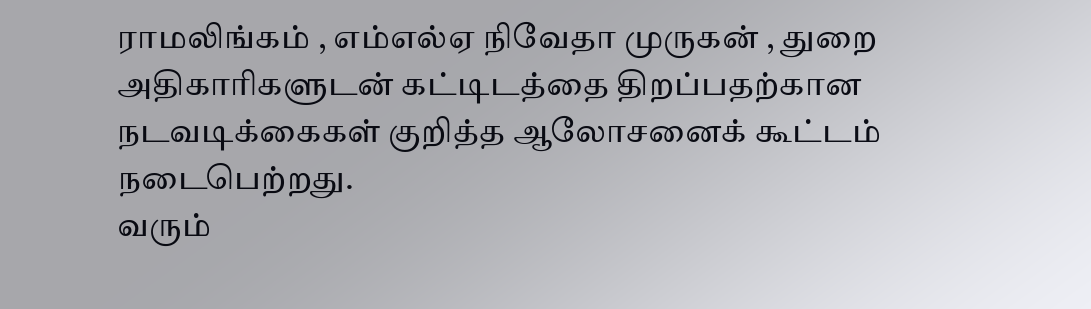ராமலிங்கம் , எம்எல்ஏ நிவேதா முருகன் , துறை அதிகாரிகளுடன் கட்டிடத்தை திறப்பதற்கான நடவடிக்கைகள் குறித்த ஆலோசனைக் கூட்டம் நடைபெற்றது.
வரும்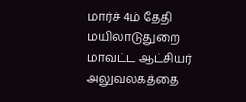மார்ச் 4ம் தேதி மயிலாடுதுறை மாவட்ட ஆட்சியர் அலுவலகத்தை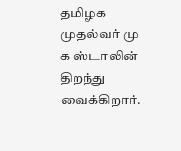தமிழக முதல்வர் மு க ஸ்டாலின் திறந்து வைக்கிறார்.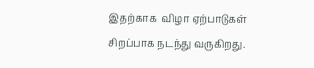இதற்காக  விழா ஏற்பாடுகள் சிறப்பாக நடந்து வருகிறது.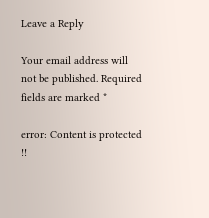Leave a Reply

Your email address will not be published. Required fields are marked *

error: Content is protected !!